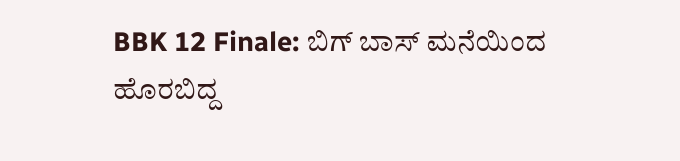BBK 12 Finale: ಬಿಗ್ ಬಾಸ್ ಮನೆಯಿಂದ ಹೊರಬಿದ್ದ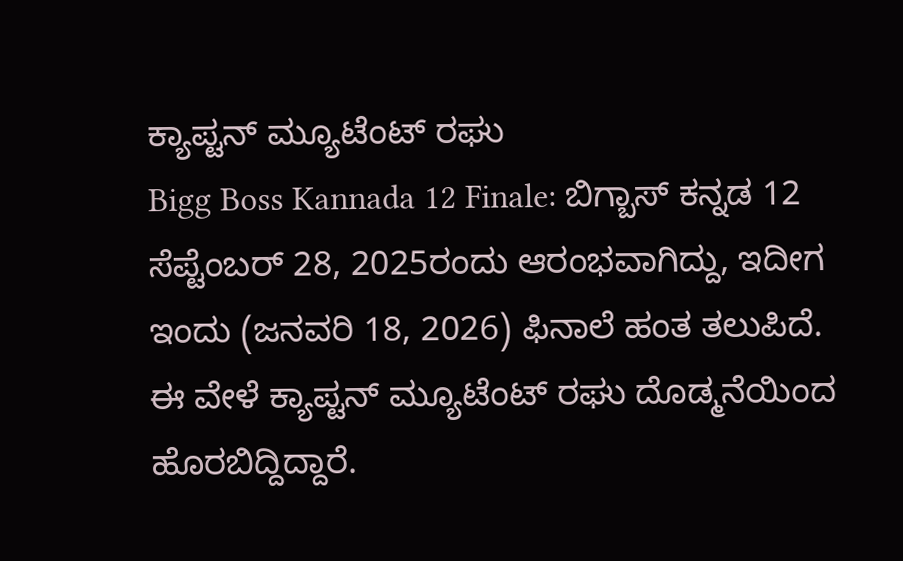ಕ್ಯಾಪ್ಟನ್ ಮ್ಯೂಟೆಂಟ್ ರಘು
Bigg Boss Kannada 12 Finale: ಬಿಗ್ಬಾಸ್ ಕನ್ನಡ 12 ಸೆಪ್ಟೆಂಬರ್ 28, 2025ರಂದು ಆರಂಭವಾಗಿದ್ದು, ಇದೀಗ ಇಂದು (ಜನವರಿ 18, 2026) ಫಿನಾಲೆ ಹಂತ ತಲುಪಿದೆ. ಈ ವೇಳೆ ಕ್ಯಾಪ್ಟನ್ ಮ್ಯೂಟೆಂಟ್ ರಘು ದೊಡ್ಮನೆಯಿಂದ ಹೊರಬಿದ್ದಿದ್ದಾರೆ.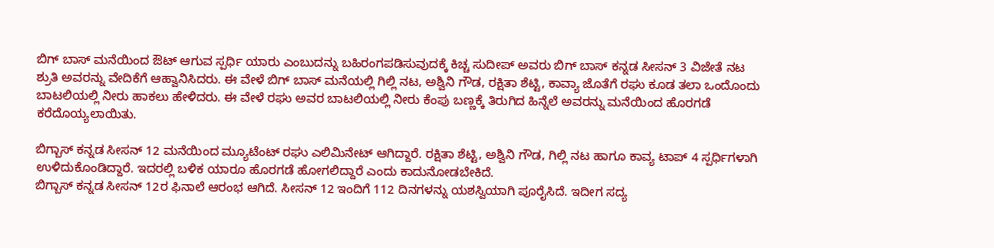ಬಿಗ್ ಬಾಸ್ ಮನೆಯಿಂದ ಔಟ್ ಆಗುವ ಸ್ಪರ್ಧಿ ಯಾರು ಎಂಬುದನ್ನು ಬಹಿರಂಗಪಡಿಸುವುದಕ್ಕೆ ಕಿಚ್ಚ ಸುದೀಪ್ ಅವರು ಬಿಗ್ ಬಾಸ್ ಕನ್ನಡ ಸೀಸನ್ 3 ವಿಜೇತೆ ನಟ ಶ್ರುತಿ ಅವರನ್ನು ವೇದಿಕೆಗೆ ಆಹ್ವಾನಿಸಿದರು. ಈ ವೇಳೆ ಬಿಗ್ ಬಾಸ್ ಮನೆಯಲ್ಲಿ ಗಿಲ್ಲಿ ನಟ, ಅಶ್ವಿನಿ ಗೌಡ, ರಕ್ಷಿತಾ ಶೆಟ್ಟಿ, ಕಾವ್ಯಾ ಜೊತೆಗೆ ರಘು ಕೂಡ ತಲಾ ಒಂದೊಂದು ಬಾಟಲಿಯಲ್ಲಿ ನೀರು ಹಾಕಲು ಹೇಳಿದರು. ಈ ವೇಳೆ ರಘು ಅವರ ಬಾಟಲಿಯಲ್ಲಿ ನೀರು ಕೆಂಪು ಬಣ್ಣಕ್ಕೆ ತಿರುಗಿದ ಹಿನ್ನೆಲೆ ಅವರನ್ನು ಮನೆಯಿಂದ ಹೊರಗಡೆ ಕರೆದೊಯ್ಯಲಾಯಿತು.

ಬಿಗ್ಬಾಸ್ ಕನ್ನಡ ಸೀಸನ್ 12 ಮನೆಯಿಂದ ಮ್ಯೂಟೆಂಟ್ ರಘು ಎಲಿಮಿನೇಟ್ ಆಗಿದ್ದಾರೆ. ರಕ್ಷಿತಾ ಶೆಟ್ಟಿ, ಅಶ್ವಿನಿ ಗೌಡ, ಗಿಲ್ಲಿ ನಟ ಹಾಗೂ ಕಾವ್ಯ ಟಾಪ್ 4 ಸ್ಪರ್ಧಿಗಳಾಗಿ ಉಳಿದುಕೊಂಡಿದ್ದಾರೆ. ಇದರಲ್ಲಿ ಬಳಿಕ ಯಾರೂ ಹೊರಗಡೆ ಹೋಗಲಿದ್ದಾರೆ ಎಂದು ಕಾದುನೋಡಬೇಕಿದೆ.
ಬಿಗ್ಬಾಸ್ ಕನ್ನಡ ಸೀಸನ್ 12ರ ಫಿನಾಲೆ ಆರಂಭ ಆಗಿದೆ. ಸೀಸನ್ 12 ಇಂದಿಗೆ 112 ದಿನಗಳನ್ನು ಯಶಸ್ವಿಯಾಗಿ ಪೂರೈಸಿದೆ. ಇದೀಗ ಸದ್ಯ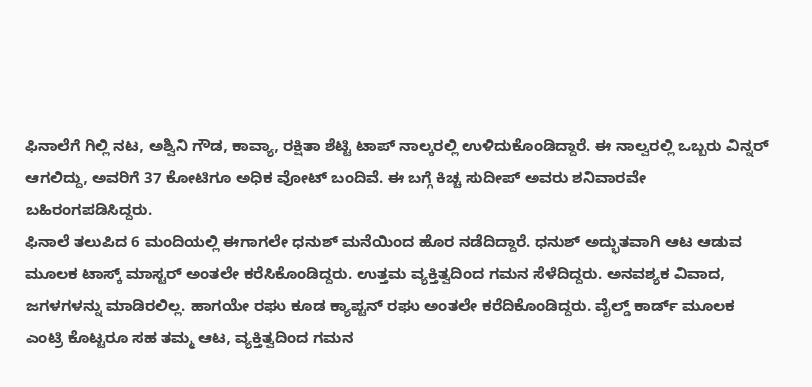ಫಿನಾಲೆಗೆ ಗಿಲ್ಲಿ ನಟ, ಅಶ್ವಿನಿ ಗೌಡ, ಕಾವ್ಯಾ, ರಕ್ಷಿತಾ ಶೆಟ್ಟಿ ಟಾಪ್ ನಾಲ್ಕರಲ್ಲಿ ಉಳಿದುಕೊಂಡಿದ್ದಾರೆ. ಈ ನಾಲ್ವರಲ್ಲಿ ಒಬ್ಬರು ವಿನ್ನರ್ ಆಗಲಿದ್ದು, ಅವರಿಗೆ 37 ಕೋಟಿಗೂ ಅಧಿಕ ವೋಟ್ ಬಂದಿವೆ. ಈ ಬಗ್ಗೆ ಕಿಚ್ಚ ಸುದೀಪ್ ಅವರು ಶನಿವಾರವೇ ಬಹಿರಂಗಪಡಿಸಿದ್ದರು.
ಫಿನಾಲೆ ತಲುಪಿದ 6 ಮಂದಿಯಲ್ಲಿ ಈಗಾಗಲೇ ಧನುಶ್ ಮನೆಯಿಂದ ಹೊರ ನಡೆದಿದ್ದಾರೆ. ಧನುಶ್ ಅದ್ಭುತವಾಗಿ ಆಟ ಆಡುವ ಮೂಲಕ ಟಾಸ್ಕ್ ಮಾಸ್ಟರ್ ಅಂತಲೇ ಕರೆಸಿಕೊಂಡಿದ್ದರು. ಉತ್ತಮ ವ್ಯಕ್ತಿತ್ವದಿಂದ ಗಮನ ಸೆಳೆದಿದ್ದರು. ಅನವಶ್ಯಕ ವಿವಾದ, ಜಗಳಗಳನ್ನು ಮಾಡಿರಲಿಲ್ಲ. ಹಾಗಯೇ ರಘು ಕೂಡ ಕ್ಯಾಪ್ಟನ್ ರಘು ಅಂತಲೇ ಕರೆದಿಕೊಂಡಿದ್ದರು. ವೈಲ್ಡ್ ಕಾರ್ಡ್ ಮೂಲಕ ಎಂಟ್ರಿ ಕೊಟ್ಟರೂ ಸಹ ತಮ್ಮ ಆಟ, ವ್ಯಕ್ತಿತ್ವದಿಂದ ಗಮನ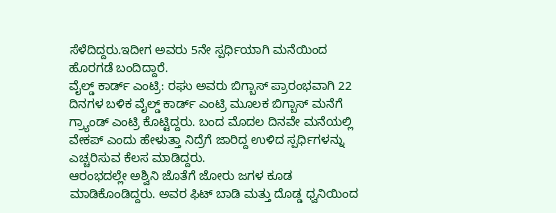ಸೆಳೆದಿದ್ದರು.ಇದೀಗ ಅವರು 5ನೇ ಸ್ಪರ್ಧಿಯಾಗಿ ಮನೆಯಿಂದ ಹೊರಗಡೆ ಬಂದಿದ್ದಾರೆ.
ವೈಲ್ಡ್ ಕಾರ್ಡ್ ಎಂಟ್ರಿ: ರಘು ಅವರು ಬಿಗ್ಬಾಸ್ ಪ್ರಾರಂಭವಾಗಿ 22 ದಿನಗಳ ಬಳಿಕ ವೈಲ್ಡ್ ಕಾರ್ಡ್ ಎಂಟ್ರಿ ಮೂಲಕ ಬಿಗ್ಬಾಸ್ ಮನೆಗೆ ಗ್ರ್ಯಾಂಡ್ ಎಂಟ್ರಿ ಕೊಟ್ಟಿದ್ದರು. ಬಂದ ಮೊದಲ ದಿನವೇ ಮನೆಯಲ್ಲಿ ವೇಕಪ್ ಎಂದು ಹೇಳುತ್ತಾ ನಿದ್ರೆಗೆ ಜಾರಿದ್ದ ಉಳಿದ ಸ್ಪರ್ಧಿಗಳನ್ನು ಎಚ್ಚರಿಸುವ ಕೆಲಸ ಮಾಡಿದ್ದರು.
ಆರಂಭದಲ್ಲೇ ಅಶ್ವಿನಿ ಜೊತೆಗೆ ಜೋರು ಜಗಳ ಕೂಡ ಮಾಡಿಕೊಂಡಿದ್ದರು. ಅವರ ಫಿಟ್ ಬಾಡಿ ಮತ್ತು ದೊಡ್ಡ ಧ್ವನಿಯಿಂದ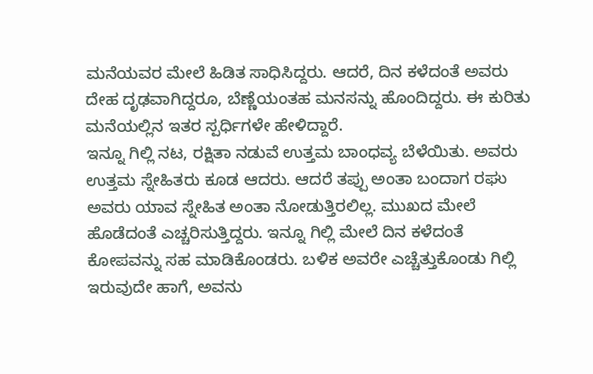ಮನೆಯವರ ಮೇಲೆ ಹಿಡಿತ ಸಾಧಿಸಿದ್ದರು. ಆದರೆ, ದಿನ ಕಳೆದಂತೆ ಅವರು ದೇಹ ದೃಢವಾಗಿದ್ದರೂ, ಬೆಣ್ಣೆಯಂತಹ ಮನಸನ್ನು ಹೊಂದಿದ್ದರು. ಈ ಕುರಿತು ಮನೆಯಲ್ಲಿನ ಇತರ ಸ್ಪರ್ಧಿಗಳೇ ಹೇಳಿದ್ದಾರೆ.
ಇನ್ನೂ ಗಿಲ್ಲಿ ನಟ, ರಕ್ಷಿತಾ ನಡುವೆ ಉತ್ತಮ ಬಾಂಧವ್ಯ ಬೆಳೆಯಿತು. ಅವರು ಉತ್ತಮ ಸ್ನೇಹಿತರು ಕೂಡ ಆದರು. ಆದರೆ ತಪ್ಪು ಅಂತಾ ಬಂದಾಗ ರಘು ಅವರು ಯಾವ ಸ್ನೇಹಿತ ಅಂತಾ ನೋಡುತ್ತಿರಲಿಲ್ಲ. ಮುಖದ ಮೇಲೆ ಹೊಡೆದಂತೆ ಎಚ್ಚರಿಸುತ್ತಿದ್ದರು. ಇನ್ನೂ ಗಿಲ್ಲಿ ಮೇಲೆ ದಿನ ಕಳೆದಂತೆ ಕೋಪವನ್ನು ಸಹ ಮಾಡಿಕೊಂಡರು. ಬಳಿಕ ಅವರೇ ಎಚ್ಚೆತ್ತುಕೊಂಡು ಗಿಲ್ಲಿ ಇರುವುದೇ ಹಾಗೆ, ಅವನು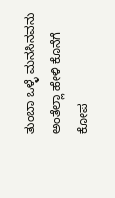ತುಂಬಾ ಒಳ್ಳೆ ಮನಸಿನವನು ಅಂತೆಲ್ಲಾ ಹೇಳಿ ಕೊನೆಗೆ ಕೋಪ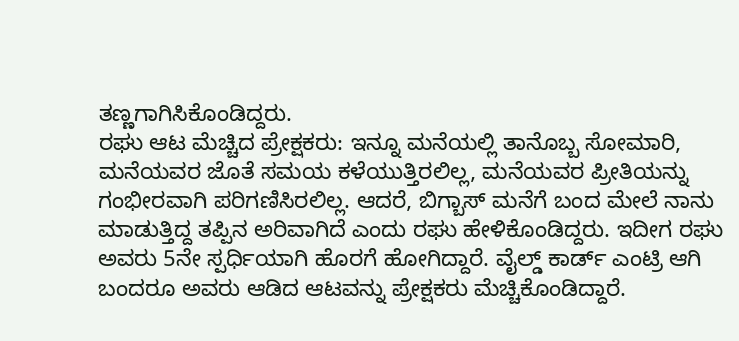ತಣ್ಣಗಾಗಿಸಿಕೊಂಡಿದ್ದರು.
ರಘು ಆಟ ಮೆಚ್ಚಿದ ಪ್ರೇಕ್ಷಕರು: ಇನ್ನೂ ಮನೆಯಲ್ಲಿ ತಾನೊಬ್ಬ ಸೋಮಾರಿ, ಮನೆಯವರ ಜೊತೆ ಸಮಯ ಕಳೆಯುತ್ತಿರಲಿಲ್ಲ, ಮನೆಯವರ ಪ್ರೀತಿಯನ್ನು ಗಂಭೀರವಾಗಿ ಪರಿಗಣಿಸಿರಲಿಲ್ಲ. ಆದರೆ, ಬಿಗ್ಬಾಸ್ ಮನೆಗೆ ಬಂದ ಮೇಲೆ ನಾನು ಮಾಡುತ್ತಿದ್ದ ತಪ್ಪಿನ ಅರಿವಾಗಿದೆ ಎಂದು ರಘು ಹೇಳಿಕೊಂಡಿದ್ದರು. ಇದೀಗ ರಘು ಅವರು 5ನೇ ಸ್ಪರ್ಧಿಯಾಗಿ ಹೊರಗೆ ಹೋಗಿದ್ದಾರೆ. ವೈಲ್ಡ್ ಕಾರ್ಡ್ ಎಂಟ್ರಿ ಆಗಿ ಬಂದರೂ ಅವರು ಆಡಿದ ಆಟವನ್ನು ಪ್ರೇಕ್ಷಕರು ಮೆಚ್ಚಿಕೊಂಡಿದ್ದಾರೆ.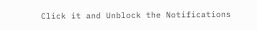Click it and Unblock the Notifications